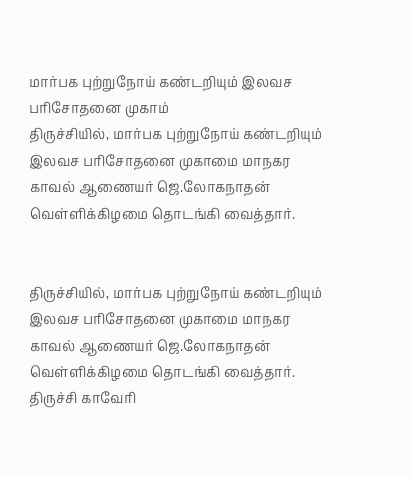மார்பக புற்றுநோய் கண்டறியும் இலவச பரிசோதனை முகாம்
திருச்சியில், மார்பக புற்றுநோய் கண்டறியும் இலவச பரிசோதனை முகாமை மாநகர காவல் ஆணையர் ஜெ.லோகநாதன் வெள்ளிக்கிழமை தொடங்கி வைத்தார்.


திருச்சியில், மார்பக புற்றுநோய் கண்டறியும் இலவச பரிசோதனை முகாமை மாநகர காவல் ஆணையர் ஜெ.லோகநாதன் வெள்ளிக்கிழமை தொடங்கி வைத்தார்.
திருச்சி காவேரி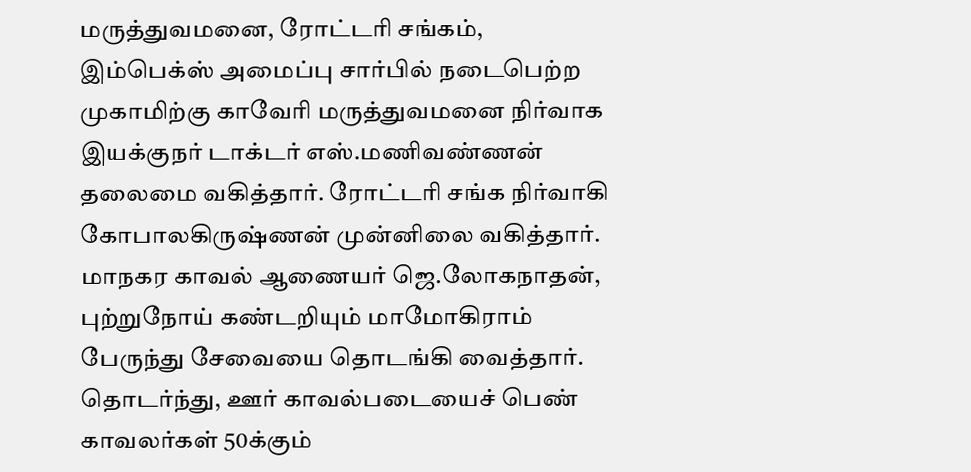மருத்துவமனை, ரோட்டரி சங்கம், இம்பெக்ஸ் அமைப்பு சார்பில் நடைபெற்ற முகாமிற்கு காவேரி மருத்துவமனை நிர்வாக இயக்குநர் டாக்டர் எஸ்.மணிவண்ணன் தலைமை வகித்தார். ரோட்டரி சங்க நிர்வாகி கோபாலகிருஷ்ணன் முன்னிலை வகித்தார். மாநகர காவல் ஆணையர் ஜெ.லோகநாதன், புற்றுநோய் கண்டறியும் மாமோகிராம் பேருந்து சேவையை தொடங்கி வைத்தார்.
தொடர்ந்து, ஊர் காவல்படையைச் பெண் காவலர்கள் 50க்கும்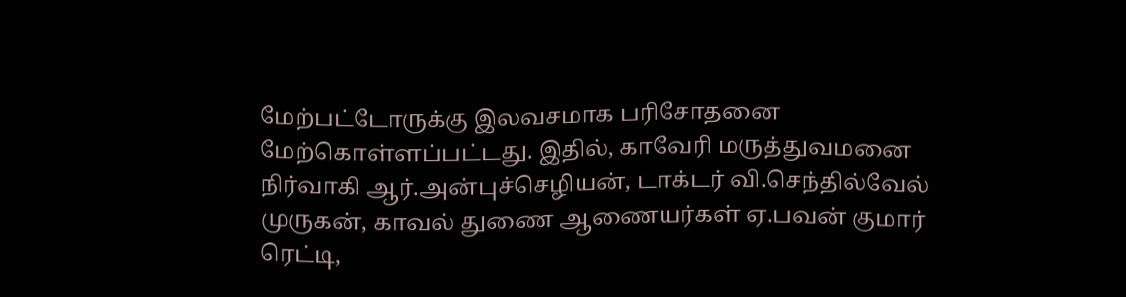மேற்பட்டோருக்கு இலவசமாக பரிசோதனை மேற்கொள்ளப்பட்டது. இதில், காவேரி மருத்துவமனை நிர்வாகி ஆர்.அன்புச்செழியன், டாக்டர் வி.செந்தில்வேல் முருகன், காவல் துணை ஆணையர்கள் ஏ.பவன் குமார் ரெட்டி,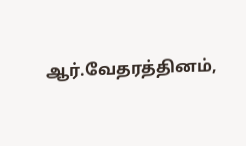ஆர்.வேதரத்தினம்,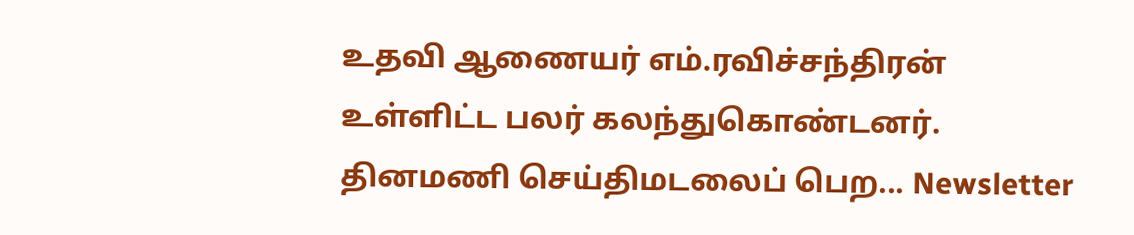உதவி ஆணையர் எம்.ரவிச்சந்திரன் உள்ளிட்ட பலர் கலந்துகொண்டனர்.
தினமணி செய்திமடலைப் பெற... Newsletter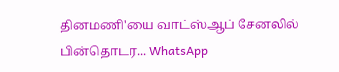தினமணி'யை வாட்ஸ்ஆப் சேனலில் பின்தொடர... WhatsApp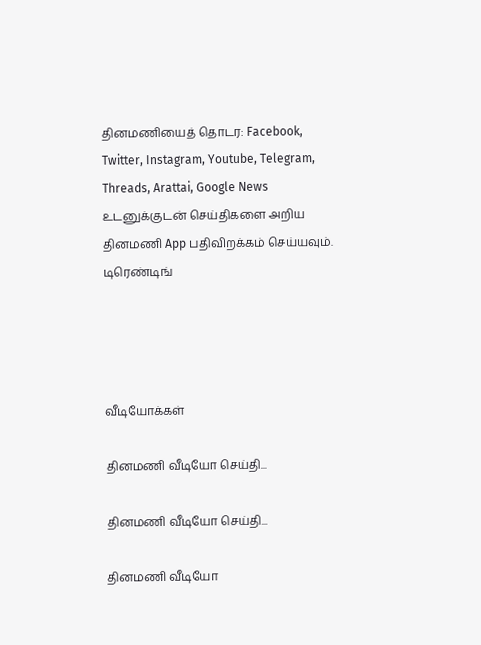தினமணியைத் தொடர: Facebook, Twitter, Instagram, Youtube, Telegram, Threads, Arattai, Google News
உடனுக்குடன் செய்திகளை அறிய தினமணி App பதிவிறக்கம் செய்யவும்.
டிரெண்டிங்




வீடியோக்கள்

தினமணி வீடியோ செய்தி...

தினமணி வீடியோ செய்தி...

தினமணி வீடியோ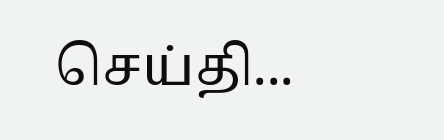செய்தி...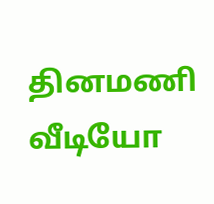தினமணி வீடியோ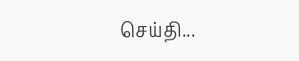செய்தி...